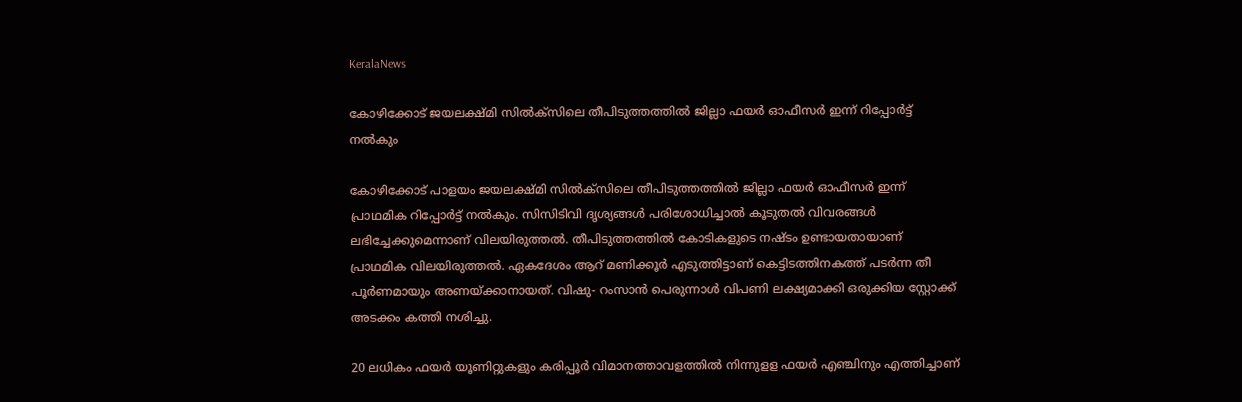KeralaNews

കോഴിക്കോട് ജയലക്ഷ്മി സിൽക്സിലെ തീപിടുത്തത്തിൽ ജില്ലാ ഫയർ ഓഫീസർ ഇന്ന് റിപ്പോർട്ട്‌ നൽകും

കോഴിക്കോട് പാളയം ജയലക്ഷ്മി സിൽക്‌സിലെ തീപിടുത്തത്തിൽ ജില്ലാ ഫയർ ഓഫീസർ ഇന്ന് പ്രാഥമിക റിപ്പോർട്ട് നൽകും. സിസിടിവി ദൃശ്യങ്ങൾ പരിശോധിച്ചാൽ കൂടുതൽ വിവരങ്ങൾ ലഭിച്ചേക്കുമെന്നാണ് വിലയിരുത്തൽ. തീപിടുത്തത്തിൽ കോടികളുടെ നഷ്ടം ഉണ്ടായതായാണ് പ്രാഥമിക വിലയിരുത്തൽ. ഏകദേശം ആറ് മണിക്കൂർ എടുത്തിട്ടാണ് കെട്ടിടത്തിനകത്ത് പടർന്ന തീ പൂർണമായും അണയ്ക്കാനായത്. വിഷു- റംസാൻ പെരുന്നാൾ വിപണി ലക്ഷ്യമാക്കി ഒരുക്കിയ സ്റ്റോക്ക് അടക്കം കത്തി നശിച്ചു.

20 ലധികം ഫയർ യൂണിറ്റുകളും കരിപ്പൂർ വിമാനത്താവളത്തിൽ നിന്നുളള ഫയർ എഞ്ചിനും എത്തിച്ചാണ്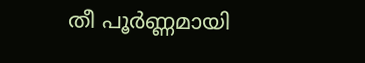തീ പൂർണ്ണമായി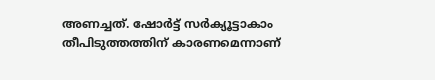അണച്ചത്. ഷോർട്ട് സർക്യൂട്ടാകാം തീപിടുത്തത്തിന് കാരണമെന്നാണ്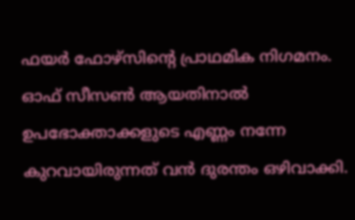ഫയർ ഫോഴ്സിന്റെ പ്രാഥമിക നിഗമനം. ഓഫ് സീസൺ ആയതിനാൽ ഉപഭോക്താക്കളുടെ എണ്ണം നന്നേ കുറവായിരുന്നത് വൻ ദുരന്തം ഒഴിവാക്കി.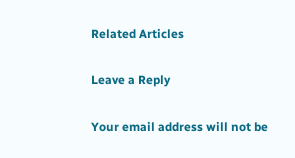Related Articles

Leave a Reply

Your email address will not be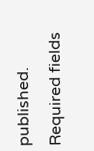published. Required fields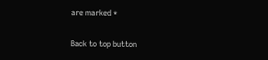are marked *

Back to top button